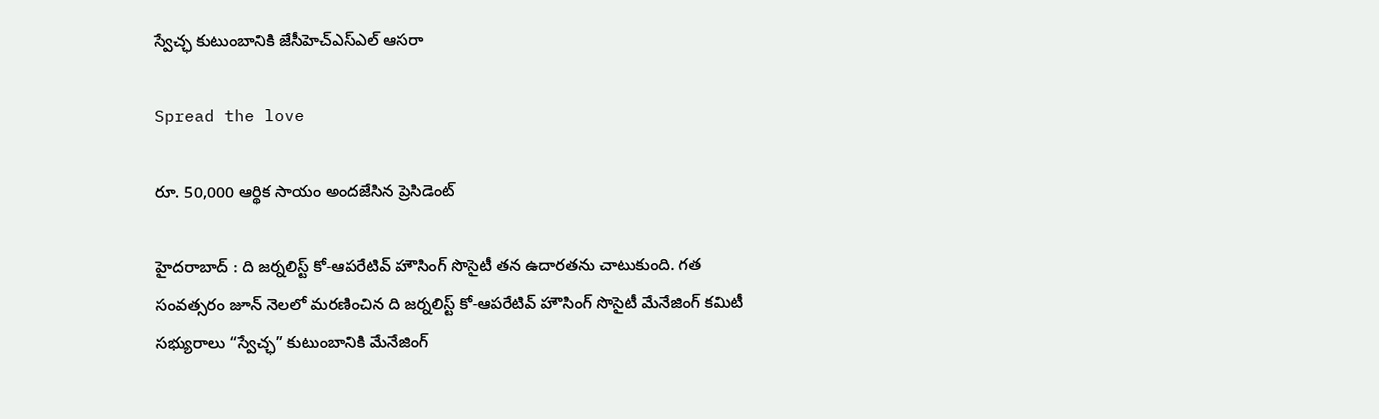స్వేచ్ఛ కుటుంబానికి జేసీహెచ్ఎస్ఎల్ ఆస‌రా

Spread the love

రూ. 50,000 ఆర్థిక సాయం అంద‌జేసిన ప్రెసిడెంట్

హైద‌రాబాద్ : ది జర్నలిస్ట్ కో-ఆపరేటివ్ హౌసింగ్ సొసైటీ త‌న ఉదార‌త‌ను చాటుకుంది. గత సంవత్సరం జూన్ నెలలో మరణించిన ది జర్నలిస్ట్ కో-ఆపరేటివ్ హౌసింగ్ సొసైటీ మేనేజింగ్ కమిటీ సభ్యురాలు “స్వేచ్ఛ” కుటుంబానికి మేనేజింగ్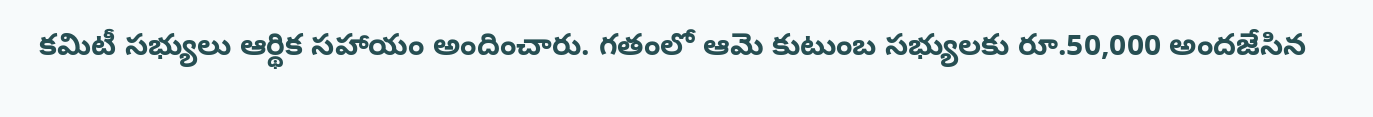కమిటీ సభ్యులు ఆర్థిక సహాయం అందించారు. గతంలో ఆమె కుటుంబ సభ్యులకు రూ.50,000 అందజేసిన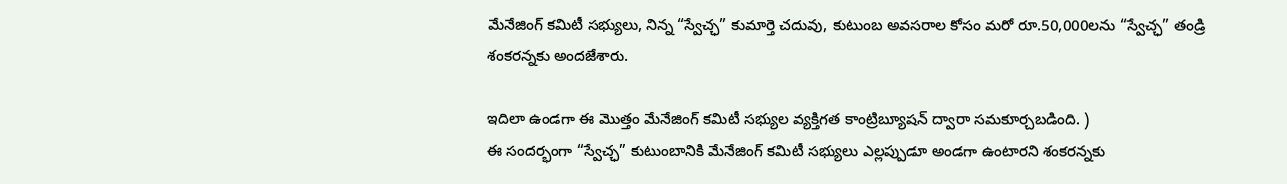మేనేజింగ్ కమిటీ సభ్యులు, నిన్న “స్వేచ్ఛ” కుమార్తె చదువు, కుటుంబ అవసరాల కోసం మరో రూ.50,000లను “స్వేచ్ఛ” తండ్రి శంకరన్నకు అందజేశారు.

ఇదిలా ఉండ‌గా ఈ మొత్తం మేనేజింగ్ కమిటీ సభ్యుల వ్యక్తిగత కాంట్రిబ్యూషన్ ద్వారా సమకూర్చబడింది. )
ఈ సందర్భంగా “స్వేచ్ఛ” కుటుంబానికి మేనేజింగ్ కమిటీ సభ్యులు ఎల్లప్పుడూ అండగా ఉంటారని శంకరన్నకు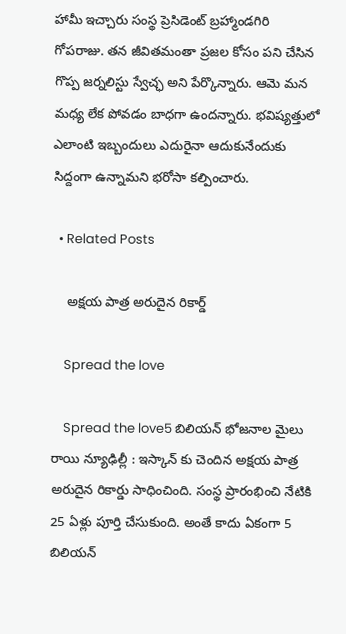హామీ ఇచ్చారు సంస్థ ప్రెసిడెంట్ బ్ర‌హ్మాండ‌గిరి గోపరాజు. త‌న జీవిత‌మంతా ప్ర‌జ‌ల కోసం ప‌ని చేసిన గొప్ప జ‌ర్న‌లిస్టు స్వేచ్ఛ అని పేర్కొన్నారు. ఆమె మ‌న మ‌ధ్య లేక పోవ‌డం బాధగా ఉంద‌న్నారు. భ‌విష్య‌త్తులో ఎలాంటి ఇబ్బందులు ఎదురైనా ఆదుకునేందుకు సిద్దంగా ఉన్నామ‌ని భ‌రోసా కల్పించారు.

  • Related Posts

    అక్ష‌య పాత్ర అరుదైన రికార్డ్

    Spread the love

    Spread the love5 బిలియ‌న్ భోజ‌నాల మైలు రాయి న్యూఢిల్లీ : ఇస్కాన్ కు చెందిన అక్ష‌య పాత్ర అరుదైన రికార్డు సాధించింది. సంస్థ ప్రారంభించి నేటికి 25 ఏళ్లు పూర్తి చేసుకుంది. అంతే కాదు ఏకంగా 5 బిలియ‌న్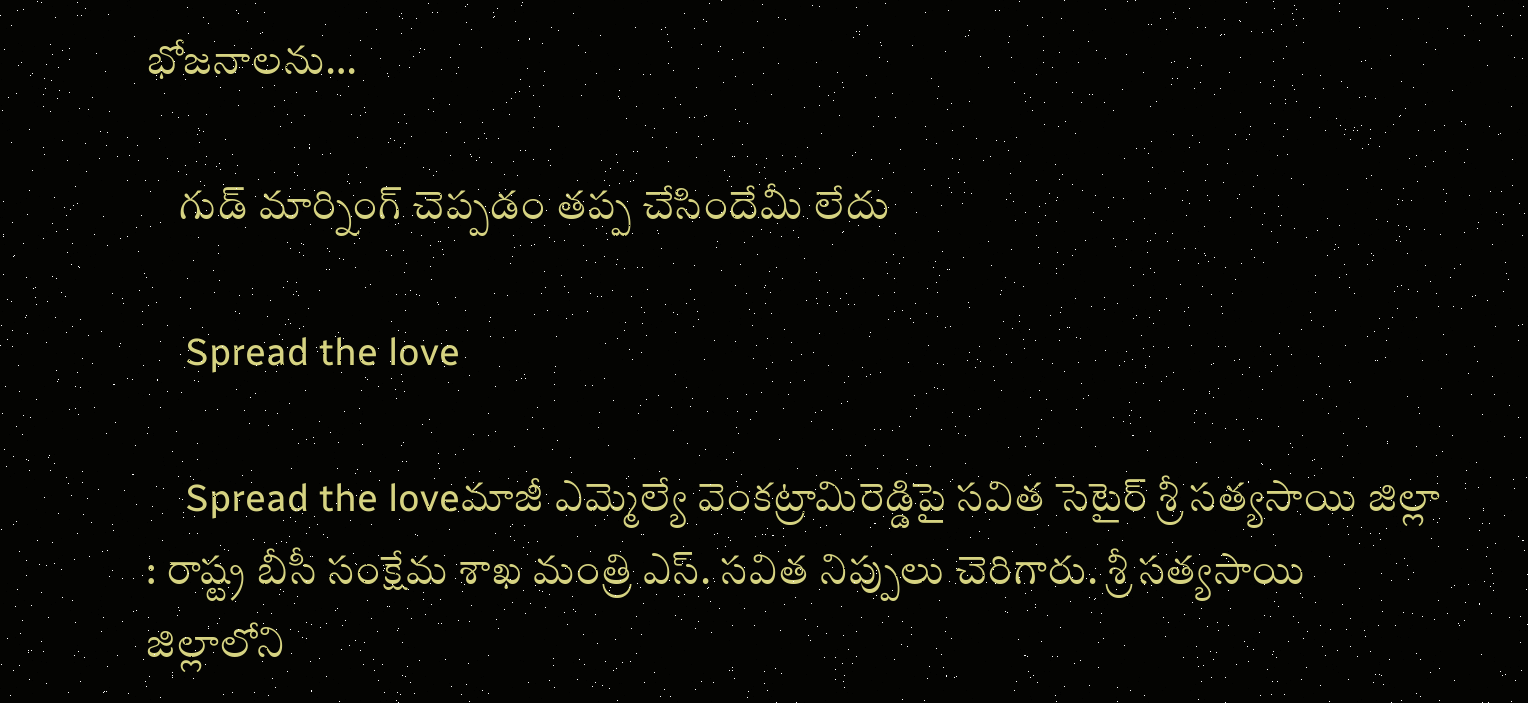భోజ‌నాల‌ను…

    గుడ్ మార్నింగ్ చెప్పడం తప్ప చేసిందేమీ లేదు

    Spread the love

    Spread the loveమాజీ ఎమ్మెల్యే వెంక‌ట్రామిరెడ్డిపై స‌విత సెటైర్ శ్రీ స‌త్య‌సాయి జిల్లా : రాష్ట్ర బీసీ సంక్షేమ శాఖ మంత్రి ఎస్. స‌విత నిప్పులు చెరిగారు. శ్రీ స‌త్య‌సాయి జిల్లాలోని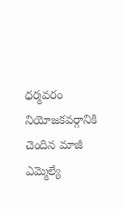ధ‌ర్మ‌వ‌రం నియోజ‌క‌వ‌ర్గానికి చెందిన మాజీ ఎమ్మెల్యే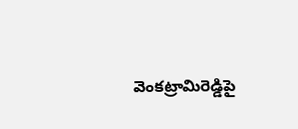వెంక‌ట్రామిరెడ్డిపై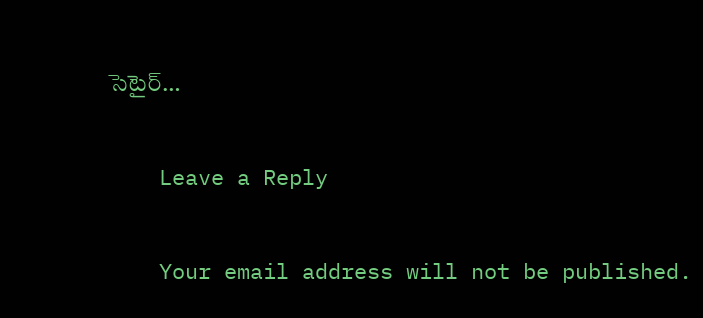సెటైర్…

    Leave a Reply

    Your email address will not be published.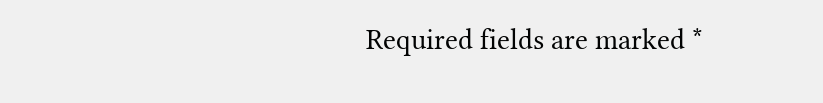Required fields are marked *